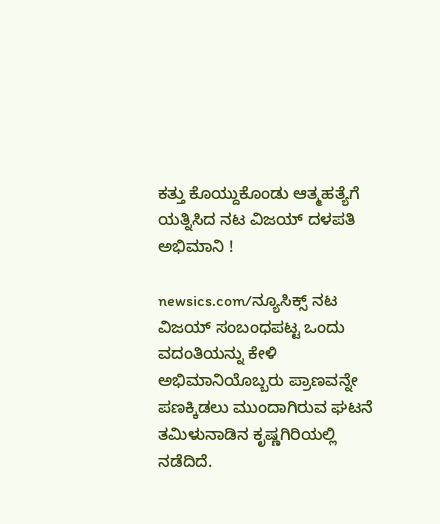ಕತ್ತು ಕೊಯ್ದುಕೊಂಡು ಆತ್ಮಹತ್ಯೆಗೆ ಯತ್ನಿಸಿದ ನಟ ವಿಜಯ್ ದಳಪತಿ ಅಭಿಮಾನಿ !

newsics.com/ನ್ಯೂಸಿಕ್ಸ್ ನಟ ವಿಜಯ್ ಸಂಬಂಧಪಟ್ಟ ಒಂದು ವದಂತಿಯನ್ನು ಕೇಳಿ ಅಭಿಮಾನಿಯೊಬ್ಬರು ಪ್ರಾಣವನ್ನೇ ಪಣಕ್ಕಿಡಲು ಮುಂದಾಗಿರುವ ಘಟನೆ ತಮಿಳುನಾಡಿನ ಕೃಷ್ಣಗಿರಿಯಲ್ಲಿ ನಡೆದಿದೆ.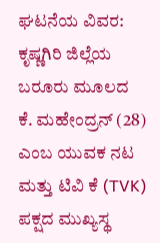ಘಟನೆಯ ವಿವರ: ಕೃಷ್ಣಗಿರಿ ಜಿಲ್ಲೆಯ ಬರೂರು ಮೂಲದ ಕೆ. ಮಹೇಂದ್ರನ್ (28) ಎಂಬ ಯುವಕ ನಟ ಮತ್ತು ಟಿವಿ ಕೆ (TVK) ಪಕ್ಷದ ಮುಖ್ಯಸ್ಥ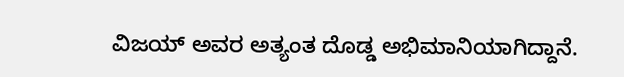ವಿಜಯ್ ಅವರ ಅತ್ಯಂತ ದೊಡ್ಡ ಅಭಿಮಾನಿಯಾಗಿದ್ದಾನೆ.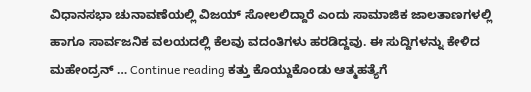ವಿಧಾನಸಭಾ ಚುನಾವಣೆಯಲ್ಲಿ ವಿಜಯ್ ಸೋಲಲಿದ್ದಾರೆ ಎಂದು ಸಾಮಾಜಿಕ ಜಾಲತಾಣಗಳಲ್ಲಿ ಹಾಗೂ ಸಾರ್ವಜನಿಕ ವಲಯದಲ್ಲಿ ಕೆಲವು ವದಂತಿಗಳು ಹರಡಿದ್ದವು. ಈ ಸುದ್ದಿಗಳನ್ನು ಕೇಳಿದ ಮಹೇಂದ್ರನ್ … Continue reading ಕತ್ತು ಕೊಯ್ದುಕೊಂಡು ಆತ್ಮಹತ್ಯೆಗೆ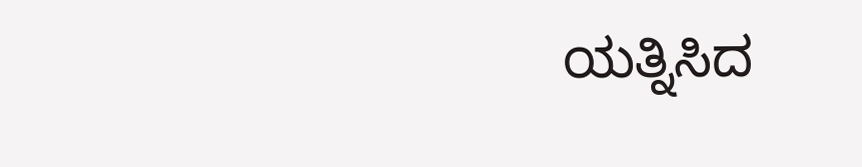ಯತ್ನಿಸಿದ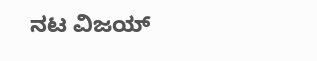ನಟ ವಿಜಯ್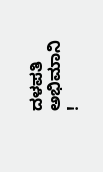ದಳಪತಿ ಅಭಿಮಾನಿ !